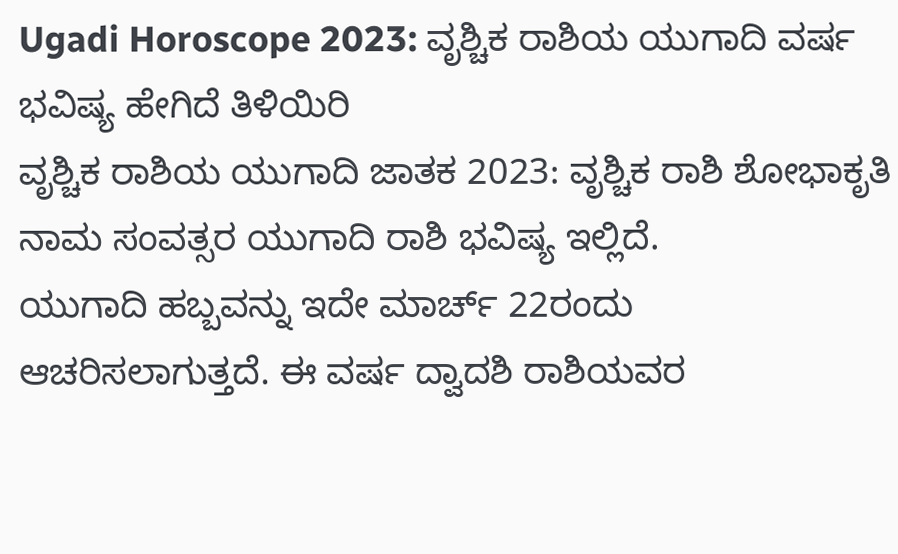Ugadi Horoscope 2023: ವೃಶ್ಚಿಕ ರಾಶಿಯ ಯುಗಾದಿ ವರ್ಷ ಭವಿಷ್ಯ ಹೇಗಿದೆ ತಿಳಿಯಿರಿ
ವೃಶ್ಚಿಕ ರಾಶಿಯ ಯುಗಾದಿ ಜಾತಕ 2023: ವೃಶ್ಚಿಕ ರಾಶಿ ಶೋಭಾಕೃತಿ ನಾಮ ಸಂವತ್ಸರ ಯುಗಾದಿ ರಾಶಿ ಭವಿಷ್ಯ ಇಲ್ಲಿದೆ.
ಯುಗಾದಿ ಹಬ್ಬವನ್ನು ಇದೇ ಮಾರ್ಚ್ 22ರಂದು ಆಚರಿಸಲಾಗುತ್ತದೆ. ಈ ವರ್ಷ ದ್ವಾದಶಿ ರಾಶಿಯವರ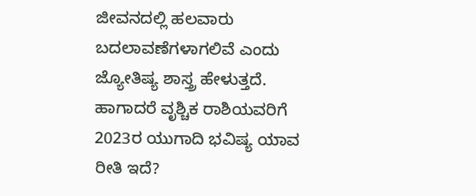ಜೀವನದಲ್ಲಿ ಹಲವಾರು ಬದಲಾವಣೆಗಳಾಗಲಿವೆ ಎಂದು ಜ್ಯೋತಿಷ್ಯ ಶಾಸ್ತ್ರ ಹೇಳುತ್ತದೆ. ಹಾಗಾದರೆ ವೃಶ್ಚಿಕ ರಾಶಿಯವರಿಗೆ 2023ರ ಯುಗಾದಿ ಭವಿಷ್ಯ ಯಾವ ರೀತಿ ಇದೆ?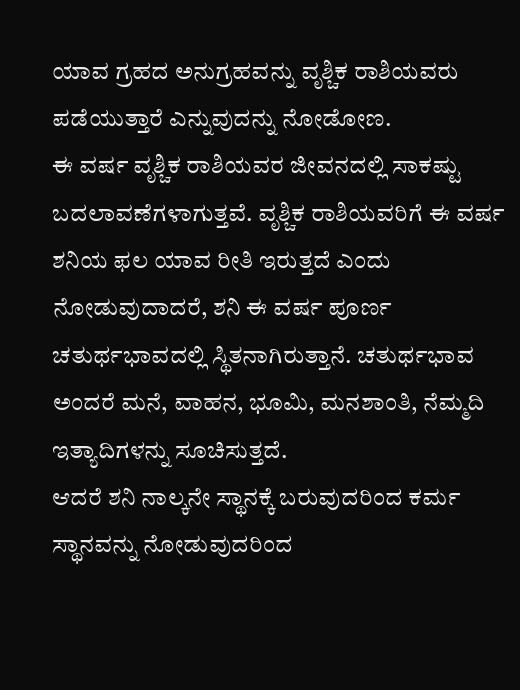ಯಾವ ಗ್ರಹದ ಅನುಗ್ರಹವನ್ನು ವೃಶ್ಚಿಕ ರಾಶಿಯವರು ಪಡೆಯುತ್ತಾರೆ ಎನ್ನುವುದನ್ನು ನೋಡೋಣ.
ಈ ವರ್ಷ ವೃಶ್ಚಿಕ ರಾಶಿಯವರ ಜೀವನದಲ್ಲಿ ಸಾಕಷ್ಟು ಬದಲಾವಣೆಗಳಾಗುತ್ತವೆ. ವೃಶ್ಚಿಕ ರಾಶಿಯವರಿಗೆ ಈ ವರ್ಷ ಶನಿಯ ಫಲ ಯಾವ ರೀತಿ ಇರುತ್ತದೆ ಎಂದು ನೋಡುವುದಾದರೆ, ಶನಿ ಈ ವರ್ಷ ಪೂರ್ಣ ಚತುರ್ಥಭಾವದಲ್ಲಿ ಸ್ಥಿತನಾಗಿರುತ್ತಾನೆ. ಚತುರ್ಥಭಾವ ಅಂದರೆ ಮನೆ, ವಾಹನ, ಭೂಮಿ, ಮನಶಾಂತಿ, ನೆಮ್ಮದಿ ಇತ್ಯಾದಿಗಳನ್ನು ಸೂಚಿಸುತ್ತದೆ.
ಆದರೆ ಶನಿ ನಾಲ್ಕನೇ ಸ್ಥಾನಕ್ಕೆ ಬರುವುದರಿಂದ ಕರ್ಮ ಸ್ಥಾನವನ್ನು ನೋಡುವುದರಿಂದ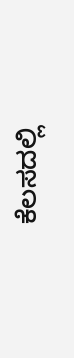ಕೆಲಸದಲ್ಲಿ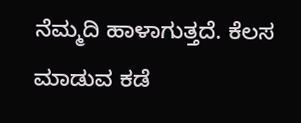ನೆಮ್ಮದಿ ಹಾಳಾಗುತ್ತದೆ. ಕೆಲಸ ಮಾಡುವ ಕಡೆ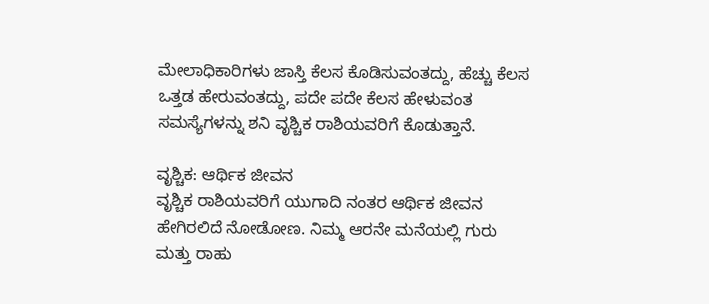ಮೇಲಾಧಿಕಾರಿಗಳು ಜಾಸ್ತಿ ಕೆಲಸ ಕೊಡಿಸುವಂತದ್ದು, ಹೆಚ್ಚು ಕೆಲಸ ಒತ್ತಡ ಹೇರುವಂತದ್ದು, ಪದೇ ಪದೇ ಕೆಲಸ ಹೇಳುವಂತ ಸಮಸ್ಯೆಗಳನ್ನು ಶನಿ ವೃಶ್ಚಿಕ ರಾಶಿಯವರಿಗೆ ಕೊಡುತ್ತಾನೆ.

ವೃಶ್ಚಿಕ: ಆರ್ಥಿಕ ಜೀವನ
ವೃಶ್ಚಿಕ ರಾಶಿಯವರಿಗೆ ಯುಗಾದಿ ನಂತರ ಆರ್ಥಿಕ ಜೀವನ ಹೇಗಿರಲಿದೆ ನೋಡೋಣ. ನಿಮ್ಮ ಆರನೇ ಮನೆಯಲ್ಲಿ ಗುರು ಮತ್ತು ರಾಹು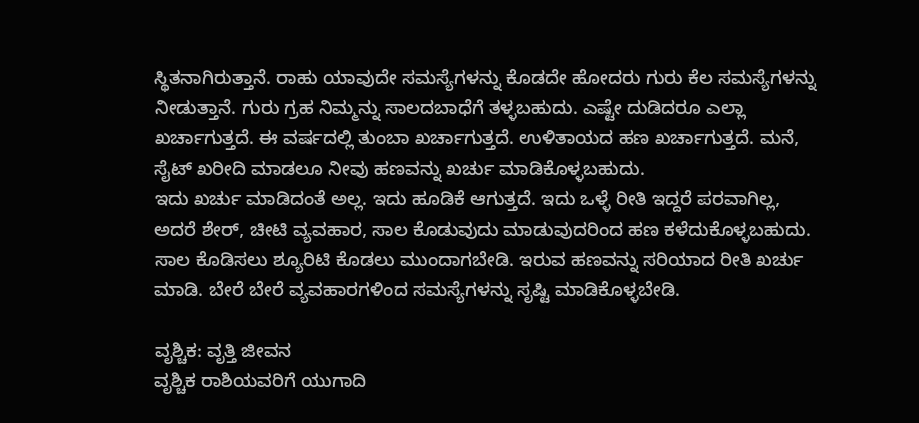ಸ್ಥಿತನಾಗಿರುತ್ತಾನೆ. ರಾಹು ಯಾವುದೇ ಸಮಸ್ಯೆಗಳನ್ನು ಕೊಡದೇ ಹೋದರು ಗುರು ಕೆಲ ಸಮಸ್ಯೆಗಳನ್ನು ನೀಡುತ್ತಾನೆ. ಗುರು ಗ್ರಹ ನಿಮ್ಮನ್ನು ಸಾಲದಬಾಧೆಗೆ ತಳ್ಳಬಹುದು. ಎಷ್ಟೇ ದುಡಿದರೂ ಎಲ್ಲಾ ಖರ್ಚಾಗುತ್ತದೆ. ಈ ವರ್ಷದಲ್ಲಿ ತುಂಬಾ ಖರ್ಚಾಗುತ್ತದೆ. ಉಳಿತಾಯದ ಹಣ ಖರ್ಚಾಗುತ್ತದೆ. ಮನೆ, ಸೈಟ್ ಖರೀದಿ ಮಾಡಲೂ ನೀವು ಹಣವನ್ನು ಖರ್ಚು ಮಾಡಿಕೊಳ್ಳಬಹುದು.
ಇದು ಖರ್ಚು ಮಾಡಿದಂತೆ ಅಲ್ಲ. ಇದು ಹೂಡಿಕೆ ಆಗುತ್ತದೆ. ಇದು ಒಳ್ಳೆ ರೀತಿ ಇದ್ದರೆ ಪರವಾಗಿಲ್ಲ, ಅದರೆ ಶೇರ್, ಚೀಟಿ ವ್ಯವಹಾರ, ಸಾಲ ಕೊಡುವುದು ಮಾಡುವುದರಿಂದ ಹಣ ಕಳೆದುಕೊಳ್ಳಬಹುದು. ಸಾಲ ಕೊಡಿಸಲು ಶ್ಯೂರಿಟಿ ಕೊಡಲು ಮುಂದಾಗಬೇಡಿ. ಇರುವ ಹಣವನ್ನು ಸರಿಯಾದ ರೀತಿ ಖರ್ಚು ಮಾಡಿ. ಬೇರೆ ಬೇರೆ ವ್ಯವಹಾರಗಳಿಂದ ಸಮಸ್ಯೆಗಳನ್ನು ಸೃಷ್ಟಿ ಮಾಡಿಕೊಳ್ಳಬೇಡಿ.

ವೃಶ್ಚಿಕ: ವೃತ್ತಿ ಜೀವನ
ವೃಶ್ಚಿಕ ರಾಶಿಯವರಿಗೆ ಯುಗಾದಿ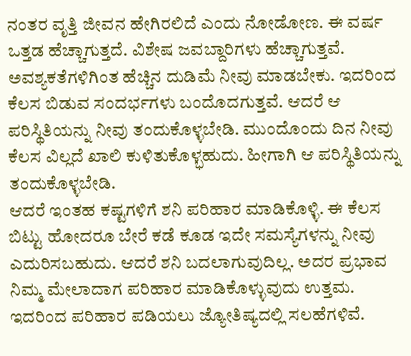ನಂತರ ವೃತ್ತಿ ಜೀವನ ಹೇಗಿರಲಿದೆ ಎಂದು ನೋಡೋಣ. ಈ ವರ್ಷ ಒತ್ತಡ ಹೆಚ್ಚಾಗುತ್ತದೆ. ವಿಶೇಷ ಜವಬ್ದಾರಿಗಳು ಹೆಚ್ಚಾಗುತ್ತವೆ. ಅವಶ್ಯಕತೆಗಳಿಗಿಂತ ಹೆಚ್ಚಿನ ದುಡಿಮೆ ನೀವು ಮಾಡಬೇಕು. ಇದರಿಂದ ಕೆಲಸ ಬಿಡುವ ಸಂದರ್ಭಗಳು ಬಂದೊದಗುತ್ತವೆ. ಆದರೆ ಆ ಪರಿಸ್ಥಿತಿಯನ್ನು ನೀವು ತಂದುಕೊಳ್ಳಬೇಡಿ. ಮುಂದೊಂದು ದಿನ ನೀವು ಕೆಲಸ ವಿಲ್ಲದೆ ಖಾಲಿ ಕುಳಿತುಕೊಳ್ಭಹುದು. ಹೀಗಾಗಿ ಆ ಪರಿಸ್ಥಿತಿಯನ್ನು ತಂದುಕೊಳ್ಳಬೇಡಿ.
ಆದರೆ ಇಂತಹ ಕಷ್ಟಗಳಿಗೆ ಶನಿ ಪರಿಹಾರ ಮಾಡಿಕೊಳ್ಳಿ. ಈ ಕೆಲಸ ಬಿಟ್ಟು ಹೋದರೂ ಬೇರೆ ಕಡೆ ಕೂಡ ಇದೇ ಸಮಸ್ಯೆಗಳನ್ನು ನೀವು ಎದುರಿಸಬಹುದು. ಆದರೆ ಶನಿ ಬದಲಾಗುವುದಿಲ್ಲ. ಅದರ ಪ್ರಭಾವ ನಿಮ್ಮ ಮೇಲಾದಾಗ ಪರಿಹಾರ ಮಾಡಿಕೊಳ್ಳುವುದು ಉತ್ತಮ. ಇದರಿಂದ ಪರಿಹಾರ ಪಡಿಯಲು ಜ್ಯೋತಿಷ್ಯದಲ್ಲಿ ಸಲಹೆಗಳಿವೆ.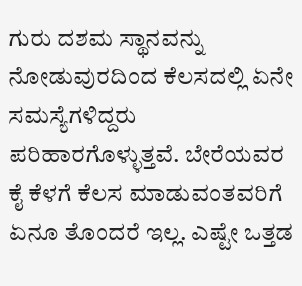ಗುರು ದಶಮ ಸ್ಥಾನವನ್ನು ನೋಡುವುರದಿಂದ ಕೆಲಸದಲ್ಲಿ ಏನೇ ಸಮಸ್ಯೆಗಳಿದ್ದರು ಪರಿಹಾರಗೊಳ್ಳುತ್ತವೆ. ಬೇರೆಯವರ ಕೈ ಕೆಳಗೆ ಕೆಲಸ ಮಾಡುವಂತವರಿಗೆ ಏನೂ ತೊಂದರೆ ಇಲ್ಲ. ಎಷ್ಟೇ ಒತ್ತಡ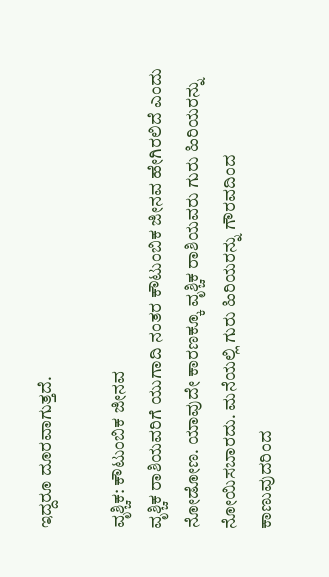ಇದ್ದರೂ ದೂರವಾಗುತ್ತದೆ.

ವೃಶ್ಚಿಕ: ಕೌಟುಂಬಿಕ ಜೀನವ
ವೃಶ್ಚಿಕ ರಾಶಿಯವರಿಗೆ ಯುಗಾದಿ ನಂತರ ಕೌಟುಂಬಿಕ ಜೀನವ ಹೇಗಿರಲಿದೆ ಎಂದು ನೋಡೋಣ. ಯಾವುದೇ ಕಾರಣಕ್ಕೂ ವೃಶ್ಚಿಕ ರಾಶಿಯವರು ಗುರು ಹಿರಿಯರನ್ನು ನೋಯಿಸಬಾರದು. ಮನೆಯಲ್ಲಿ ಗುರು ಹಿರಿಯರನ್ನು ಗೌರವದಿಂದ ಕಾಣುವುದರಿಂದ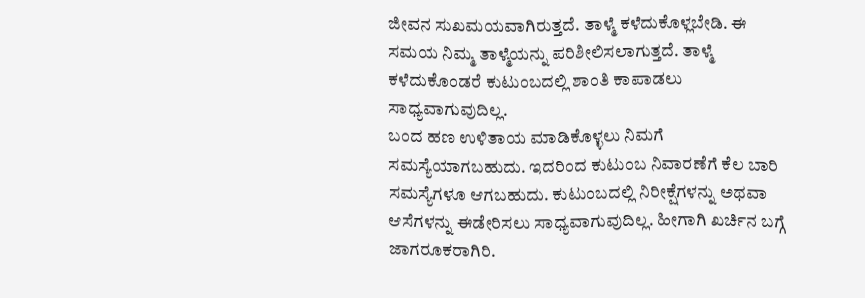ಜೀವನ ಸುಖಮಯವಾಗಿರುತ್ತದೆ. ತಾಳ್ಮೆ ಕಳೆದುಕೊಳ್ಲಬೇಡಿ. ಈ ಸಮಯ ನಿಮ್ಮ ತಾಳ್ಮೆಯನ್ನು ಪರಿಶೀಲಿಸಲಾಗುತ್ತದೆ. ತಾಳ್ಮೆ ಕಳೆದುಕೊಂಡರೆ ಕುಟುಂಬದಲ್ಲಿ ಶಾಂತಿ ಕಾಪಾಡಲು ಸಾಧ್ಯವಾಗುವುದಿಲ್ಲ.
ಬಂದ ಹಣ ಉಳಿತಾಯ ಮಾಡಿಕೊಳ್ಳಲು ನಿಮಗೆ ಸಮಸ್ಯೆಯಾಗಬಹುದು. ಇದರಿಂದ ಕುಟುಂಬ ನಿವಾರಣೆಗೆ ಕೆಲ ಬಾರಿ ಸಮಸ್ಯೆಗಳೂ ಆಗಬಹುದು. ಕುಟುಂಬದಲ್ಲಿ ನಿರೀಕ್ಷೆಗಳನ್ನು ಅಥವಾ ಆಸೆಗಳನ್ನು ಈಡೇರಿಸಲು ಸಾಧ್ಯವಾಗುವುದಿಲ್ಲ. ಹೀಗಾಗಿ ಖರ್ಚಿನ ಬಗ್ಗೆ ಜಾಗರೂಕರಾಗಿರಿ.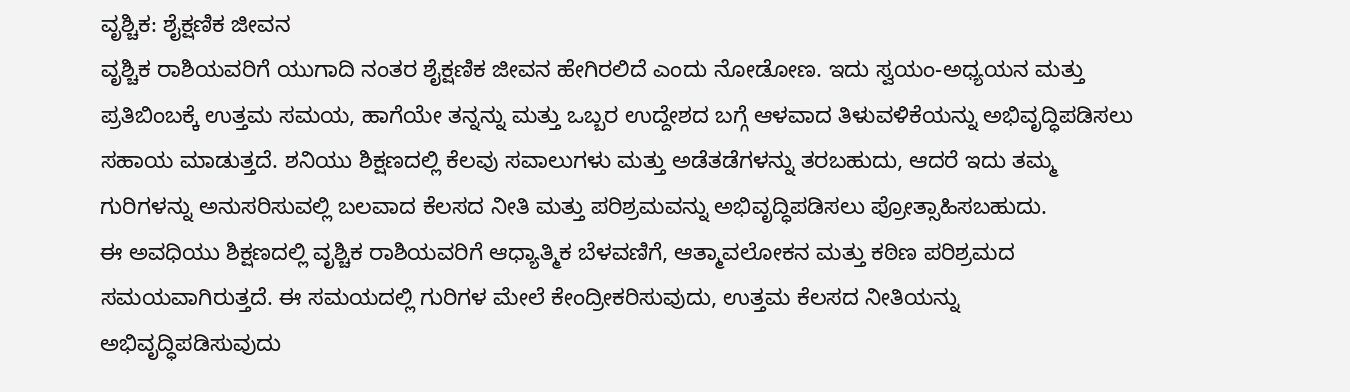ವೃಶ್ಚಿಕ: ಶೈಕ್ಷಣಿಕ ಜೀವನ
ವೃಶ್ಚಿಕ ರಾಶಿಯವರಿಗೆ ಯುಗಾದಿ ನಂತರ ಶೈಕ್ಷಣಿಕ ಜೀವನ ಹೇಗಿರಲಿದೆ ಎಂದು ನೋಡೋಣ. ಇದು ಸ್ವಯಂ-ಅಧ್ಯಯನ ಮತ್ತು ಪ್ರತಿಬಿಂಬಕ್ಕೆ ಉತ್ತಮ ಸಮಯ, ಹಾಗೆಯೇ ತನ್ನನ್ನು ಮತ್ತು ಒಬ್ಬರ ಉದ್ದೇಶದ ಬಗ್ಗೆ ಆಳವಾದ ತಿಳುವಳಿಕೆಯನ್ನು ಅಭಿವೃದ್ಧಿಪಡಿಸಲು ಸಹಾಯ ಮಾಡುತ್ತದೆ. ಶನಿಯು ಶಿಕ್ಷಣದಲ್ಲಿ ಕೆಲವು ಸವಾಲುಗಳು ಮತ್ತು ಅಡೆತಡೆಗಳನ್ನು ತರಬಹುದು, ಆದರೆ ಇದು ತಮ್ಮ ಗುರಿಗಳನ್ನು ಅನುಸರಿಸುವಲ್ಲಿ ಬಲವಾದ ಕೆಲಸದ ನೀತಿ ಮತ್ತು ಪರಿಶ್ರಮವನ್ನು ಅಭಿವೃದ್ಧಿಪಡಿಸಲು ಪ್ರೋತ್ಸಾಹಿಸಬಹುದು.
ಈ ಅವಧಿಯು ಶಿಕ್ಷಣದಲ್ಲಿ ವೃಶ್ಚಿಕ ರಾಶಿಯವರಿಗೆ ಆಧ್ಯಾತ್ಮಿಕ ಬೆಳವಣಿಗೆ, ಆತ್ಮಾವಲೋಕನ ಮತ್ತು ಕಠಿಣ ಪರಿಶ್ರಮದ ಸಮಯವಾಗಿರುತ್ತದೆ. ಈ ಸಮಯದಲ್ಲಿ ಗುರಿಗಳ ಮೇಲೆ ಕೇಂದ್ರೀಕರಿಸುವುದು, ಉತ್ತಮ ಕೆಲಸದ ನೀತಿಯನ್ನು ಅಭಿವೃದ್ಧಿಪಡಿಸುವುದು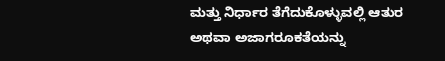ಮತ್ತು ನಿರ್ಧಾರ ತೆಗೆದುಕೊಳ್ಳುವಲ್ಲಿ ಆತುರ ಅಥವಾ ಅಜಾಗರೂಕತೆಯನ್ನು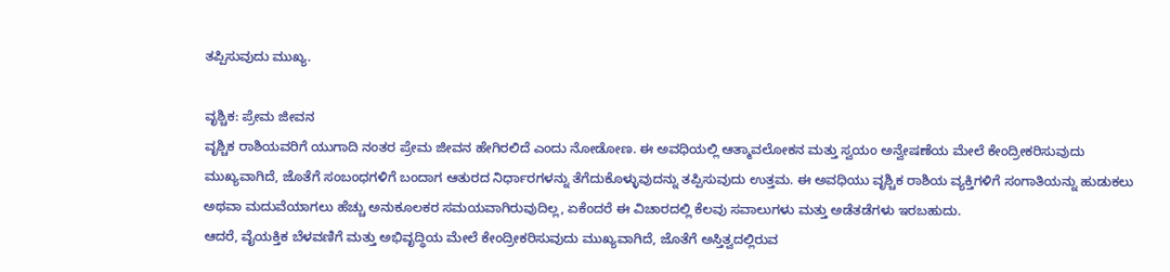ತಪ್ಪಿಸುವುದು ಮುಖ್ಯ.

ವೃಶ್ಚಿಕ: ಪ್ರೇಮ ಜೀವನ
ವೃಶ್ಚಿಕ ರಾಶಿಯವರಿಗೆ ಯುಗಾದಿ ನಂತರ ಪ್ರೇಮ ಜೀವನ ಹೇಗಿರಲಿದೆ ಎಂದು ನೋಡೋಣ. ಈ ಅವಧಿಯಲ್ಲಿ ಆತ್ಮಾವಲೋಕನ ಮತ್ತು ಸ್ವಯಂ ಅನ್ವೇಷಣೆಯ ಮೇಲೆ ಕೇಂದ್ರೀಕರಿಸುವುದು ಮುಖ್ಯವಾಗಿದೆ, ಜೊತೆಗೆ ಸಂಬಂಧಗಳಿಗೆ ಬಂದಾಗ ಆತುರದ ನಿರ್ಧಾರಗಳನ್ನು ತೆಗೆದುಕೊಳ್ಳುವುದನ್ನು ತಪ್ಪಿಸುವುದು ಉತ್ತಮ. ಈ ಅವಧಿಯು ವೃಶ್ಚಿಕ ರಾಶಿಯ ವ್ಯಕ್ತಿಗಳಿಗೆ ಸಂಗಾತಿಯನ್ನು ಹುಡುಕಲು ಅಥವಾ ಮದುವೆಯಾಗಲು ಹೆಚ್ಚು ಅನುಕೂಲಕರ ಸಮಯವಾಗಿರುವುದಿಲ್ಲ, ಏಕೆಂದರೆ ಈ ವಿಚಾರದಲ್ಲಿ ಕೆಲವು ಸವಾಲುಗಳು ಮತ್ತು ಅಡೆತಡೆಗಳು ಇರಬಹುದು.
ಆದರೆ, ವೈಯಕ್ತಿಕ ಬೆಳವಣಿಗೆ ಮತ್ತು ಅಭಿವೃದ್ಧಿಯ ಮೇಲೆ ಕೇಂದ್ರೀಕರಿಸುವುದು ಮುಖ್ಯವಾಗಿದೆ, ಜೊತೆಗೆ ಅಸ್ತಿತ್ವದಲ್ಲಿರುವ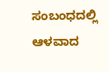ಸಂಬಂಧದಲ್ಲಿ ಆಳವಾದ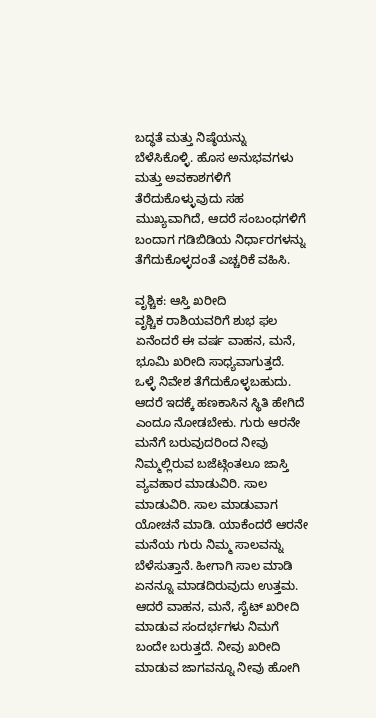ಬದ್ಧತೆ ಮತ್ತು ನಿಷ್ಠೆಯನ್ನು ಬೆಳೆಸಿಕೊಳ್ಳಿ. ಹೊಸ ಅನುಭವಗಳು ಮತ್ತು ಅವಕಾಶಗಳಿಗೆ ತೆರೆದುಕೊಳ್ಳುವುದು ಸಹ ಮುಖ್ಯವಾಗಿದೆ, ಆದರೆ ಸಂಬಂಧಗಳಿಗೆ ಬಂದಾಗ ಗಡಿಬಿಡಿಯ ನಿರ್ಧಾರಗಳನ್ನು ತೆಗೆದುಕೊಳ್ಳದಂತೆ ಎಚ್ಚರಿಕೆ ವಹಿಸಿ.

ವೃಶ್ಚಿಕ: ಆಸ್ತಿ ಖರೀದಿ
ವೃಶ್ಚಿಕ ರಾಶಿಯವರಿಗೆ ಶುಭ ಫಲ ಏನೆಂದರೆ ಈ ವರ್ಷ ವಾಹನ, ಮನೆ, ಭೂಮಿ ಖರೀದಿ ಸಾಧ್ಯವಾಗುತ್ತದೆ. ಒಳ್ಳೆ ನಿವೇಶ ತೆಗೆದುಕೊಳ್ಳಬಹುದು. ಆದರೆ ಇದಕ್ಕೆ ಹಣಕಾಸಿನ ಸ್ಥಿತಿ ಹೇಗಿದೆ ಎಂದೂ ನೋಡಬೇಕು. ಗುರು ಆರನೇ ಮನೆಗೆ ಬರುವುದರಿಂದ ನೀವು ನಿಮ್ಮಲ್ಲಿರುವ ಬಜೆಟ್ಗಿಂತಲೂ ಜಾಸ್ತಿ ವ್ಯವಹಾರ ಮಾಡುವಿರಿ. ಸಾಲ ಮಾಡುವಿರಿ. ಸಾಲ ಮಾಡುವಾಗ ಯೋಚನೆ ಮಾಡಿ. ಯಾಕೆಂದರೆ ಆರನೇ ಮನೆಯ ಗುರು ನಿಮ್ಮ ಸಾಲವನ್ನು ಬೆಳೆಸುತ್ತಾನೆ. ಹೀಗಾಗಿ ಸಾಲ ಮಾಡಿ ಏನನ್ನೂ ಮಾಡದಿರುವುದು ಉತ್ತಮ.
ಆದರೆ ವಾಹನ, ಮನೆ, ಸೈಟ್ ಖರೀದಿ ಮಾಡುವ ಸಂದರ್ಭಗಳು ನಿಮಗೆ ಬಂದೇ ಬರುತ್ತದೆ. ನೀವು ಖರೀದಿ ಮಾಡುವ ಜಾಗವನ್ನೂ ನೀವು ಹೋಗಿ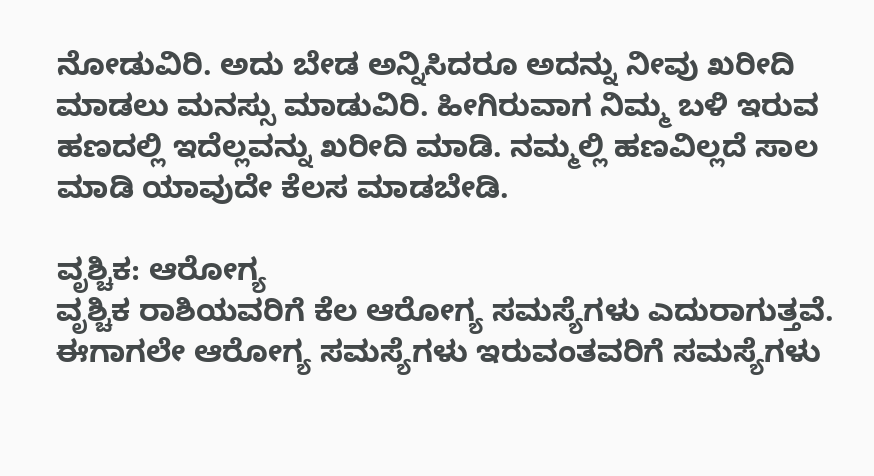ನೋಡುವಿರಿ. ಅದು ಬೇಡ ಅನ್ನಿಸಿದರೂ ಅದನ್ನು ನೀವು ಖರೀದಿ ಮಾಡಲು ಮನಸ್ಸು ಮಾಡುವಿರಿ. ಹೀಗಿರುವಾಗ ನಿಮ್ಮ ಬಳಿ ಇರುವ ಹಣದಲ್ಲಿ ಇದೆಲ್ಲವನ್ನು ಖರೀದಿ ಮಾಡಿ. ನಮ್ಮಲ್ಲಿ ಹಣವಿಲ್ಲದೆ ಸಾಲ ಮಾಡಿ ಯಾವುದೇ ಕೆಲಸ ಮಾಡಬೇಡಿ.

ವೃಶ್ಚಿಕ: ಆರೋಗ್ಯ
ವೃಶ್ಚಿಕ ರಾಶಿಯವರಿಗೆ ಕೆಲ ಆರೋಗ್ಯ ಸಮಸ್ಯೆಗಳು ಎದುರಾಗುತ್ತವೆ. ಈಗಾಗಲೇ ಆರೋಗ್ಯ ಸಮಸ್ಯೆಗಳು ಇರುವಂತವರಿಗೆ ಸಮಸ್ಯೆಗಳು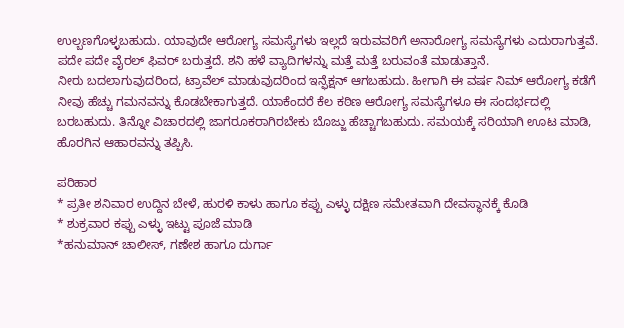ಉಲ್ಬಣಗೊಳ್ಳಬಹುದು. ಯಾವುದೇ ಆರೋಗ್ಯ ಸಮಸ್ಯೆಗಳು ಇಲ್ಲದೆ ಇರುವವರಿಗೆ ಅನಾರೋಗ್ಯ ಸಮಸ್ಯೆಗಳು ಎದುರಾಗುತ್ತವೆ. ಪದೇ ಪದೇ ವೈರಲ್ ಫಿವರ್ ಬರುತ್ತದೆ. ಶನಿ ಹಳೆ ವ್ಯಾದಿಗಳನ್ನು ಮತ್ತೆ ಮತ್ತೆ ಬರುವಂತೆ ಮಾಡುತ್ತಾನೆ.
ನೀರು ಬದಲಾಗುವುದರಿಂದ, ಟ್ರಾವೆಲ್ ಮಾಡುವುದರಿಂದ ಇನ್ಫೆಕ್ಷನ್ ಆಗಬಹುದು. ಹೀಗಾಗಿ ಈ ವರ್ಷ ನಿಮ್ ಆರೋಗ್ಯ ಕಡೆಗೆ ನೀವು ಹೆಚ್ಚು ಗಮನವನ್ನು ಕೊಡಬೇಕಾಗುತ್ತದೆ. ಯಾಕೆಂದರೆ ಕೆಲ ಕಠಿಣ ಆರೋಗ್ಯ ಸಮಸ್ಯೆಗಳೂ ಈ ಸಂದರ್ಭದಲ್ಲಿ ಬರಬಹುದು. ತಿನ್ನೋ ವಿಚಾರದಲ್ಲಿ ಜಾಗರೂಕರಾಗಿರಬೇಕು ಬೊಜ್ಜು ಹೆಚ್ಚಾಗಬಹುದು. ಸಮಯಕ್ಕೆ ಸರಿಯಾಗಿ ಊಟ ಮಾಡಿ, ಹೊರಗಿನ ಆಹಾರವನ್ನು ತಪ್ಪಿಸಿ.

ಪರಿಹಾರ
* ಪ್ರತೀ ಶನಿವಾರ ಉದ್ದಿನ ಬೇಳೆ, ಹುರಳಿ ಕಾಳು ಹಾಗೂ ಕಪ್ಪು ಎಳ್ಳು ದಕ್ಷಿಣ ಸಮೇತವಾಗಿ ದೇವಸ್ಥಾನಕ್ಕೆ ಕೊಡಿ
* ಶುಕ್ರವಾರ ಕಪ್ಪು ಎಳ್ಳು ಇಟ್ಟು ಪೂಜೆ ಮಾಡಿ
*ಹನುಮಾನ್ ಚಾಲೀಸ್, ಗಣೇಶ ಹಾಗೂ ದುರ್ಗಾ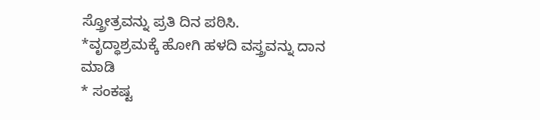ಸ್ತ್ರೋತ್ರವನ್ನು ಪ್ರತಿ ದಿನ ಪಠಿಸಿ.
*ವೃದ್ಧಾಶ್ರಮಕ್ಕೆ ಹೋಗಿ ಹಳದಿ ವಸ್ತ್ರವನ್ನು ದಾನ ಮಾಡಿ
* ಸಂಕಷ್ಟ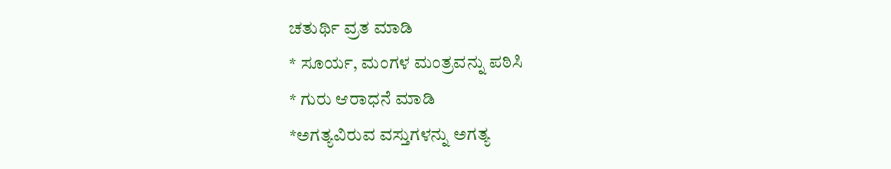ಚತುರ್ಥಿ ವ್ರತ ಮಾಡಿ
* ಸೂರ್ಯ, ಮಂಗಳ ಮಂತ್ರವನ್ನು ಪಠಿಸಿ
* ಗುರು ಆರಾಧನೆ ಮಾಡಿ
*ಅಗತ್ಯವಿರುವ ವಸ್ತುಗಳನ್ನು ಅಗತ್ಯ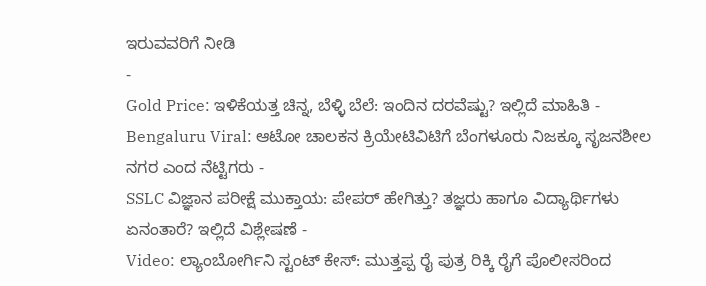ಇರುವವರಿಗೆ ನೀಡಿ
-
Gold Price: ಇಳಿಕೆಯತ್ತ ಚಿನ್ನ, ಬೆಳ್ಳಿ ಬೆಲೆ: ಇಂದಿನ ದರವೆಷ್ಟು? ಇಲ್ಲಿದೆ ಮಾಹಿತಿ -
Bengaluru Viral: ಆಟೋ ಚಾಲಕನ ಕ್ರಿಯೇಟಿವಿಟಿಗೆ ಬೆಂಗಳೂರು ನಿಜಕ್ಕೂ ಸೃಜನಶೀಲ ನಗರ ಎಂದ ನೆಟ್ಟಿಗರು -
SSLC ವಿಜ್ಞಾನ ಪರೀಕ್ಷೆ ಮುಕ್ತಾಯ: ಪೇಪರ್ ಹೇಗಿತ್ತು? ತಜ್ಞರು ಹಾಗೂ ವಿದ್ಯಾರ್ಥಿಗಳು ಏನಂತಾರೆ? ಇಲ್ಲಿದೆ ವಿಶ್ಲೇಷಣೆ -
Video: ಲ್ಯಾಂಬೋರ್ಗಿನಿ ಸ್ಟಂಟ್ ಕೇಸ್: ಮುತ್ತಪ್ಪ ರೈ ಪುತ್ರ ರಿಕ್ಕಿ ರೈಗೆ ಪೊಲೀಸರಿಂದ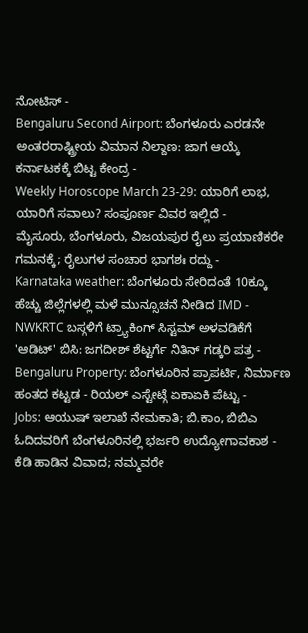ನೋಟಿಸ್ -
Bengaluru Second Airport: ಬೆಂಗಳೂರು ಎರಡನೇ ಅಂತರರಾಷ್ಟ್ರೀಯ ವಿಮಾನ ನಿಲ್ದಾಣ: ಜಾಗ ಆಯ್ಕೆ ಕರ್ನಾಟಕಕ್ಕೆ ಬಿಟ್ಟ ಕೇಂದ್ರ -
Weekly Horoscope March 23-29: ಯಾರಿಗೆ ಲಾಭ, ಯಾರಿಗೆ ಸವಾಲು? ಸಂಪೂರ್ಣ ವಿವರ ಇಲ್ಲಿದೆ -
ಮೈಸೂರು, ಬೆಂಗಳೂರು, ವಿಜಯಪುರ ರೈಲು ಪ್ರಯಾಣಿಕರೇ ಗಮನಕ್ಕೆ; ರೈಲುಗಳ ಸಂಚಾರ ಭಾಗಶಃ ರದ್ದು -
Karnataka weather: ಬೆಂಗಳೂರು ಸೇರಿದಂತೆ 10ಕ್ಕೂ ಹೆಚ್ಚು ಜಿಲ್ಲೆಗಳಲ್ಲಿ ಮಳೆ ಮುನ್ಸೂಚನೆ ನೀಡಿದ IMD -
NWKRTC ಬಸ್ಗಳಿಗೆ ಟ್ರ್ಯಾಕಿಂಗ್ ಸಿಸ್ಟಮ್ ಅಳವಡಿಕೆಗೆ 'ಆಡಿಟ್' ಬಿಸಿ: ಜಗದೀಶ್ ಶೆಟ್ಟರ್ಗೆ ನಿತಿನ್ ಗಡ್ಕರಿ ಪತ್ರ -
Bengaluru Property: ಬೆಂಗಳೂರಿನ ಪ್ರಾಪರ್ಟಿ, ನಿರ್ಮಾಣ ಹಂತದ ಕಟ್ಟಡ - ರಿಯಲ್ ಎಸ್ಟೇಟ್ಗೆ ಏಕಾಏಕಿ ಪೆಟ್ಟು -
Jobs: ಆಯುಷ್ ಇಲಾಖೆ ನೇಮಕಾತಿ; ಬಿ.ಕಾಂ, ಬಿಬಿಎ ಓದಿದವರಿಗೆ ಬೆಂಗಳೂರಿನಲ್ಲಿ ಭರ್ಜರಿ ಉದ್ಯೋಗಾವಕಾಶ -
ಕೆಡಿ ಹಾಡಿನ ವಿವಾದ; ನಮ್ಮವರೇ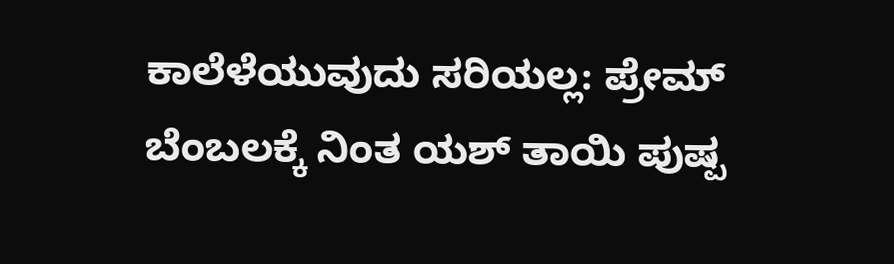ಕಾಲೆಳೆಯುವುದು ಸರಿಯಲ್ಲ: ಪ್ರೇಮ್ ಬೆಂಬಲಕ್ಕೆ ನಿಂತ ಯಶ್ ತಾಯಿ ಪುಷ್ಪ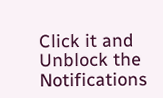Click it and Unblock the Notifications